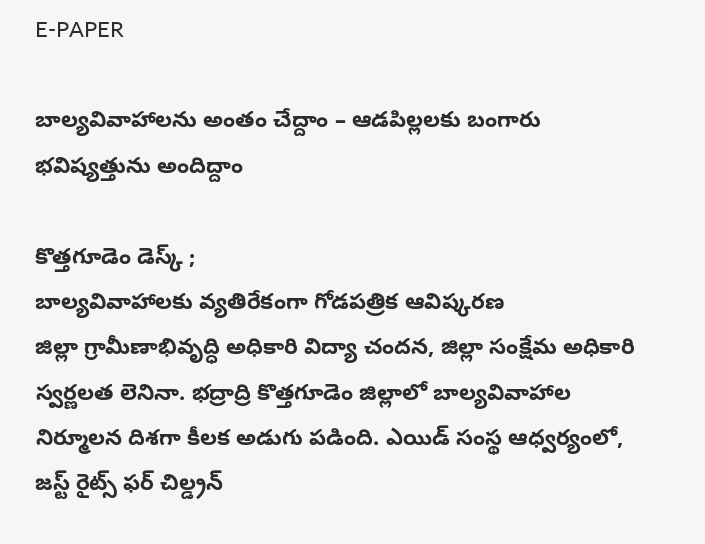E-PAPER

బాల్యవివాహాలను అంతం చేద్దాం – ఆడపిల్లలకు బంగారు భవిష్యత్తును అందిద్దాం

కొత్తగూడెం డెస్క్ ;
బాల్యవివాహాలకు వ్యతిరేకంగా గోడపత్రిక ఆవిష్కరణ
జిల్లా గ్రామీణాభివృద్ధి అధికారి విద్యా చందన, జిల్లా సంక్షేమ అధికారి స్వర్ణలత లెనినా. భద్రాద్రి కొత్తగూడెం జిల్లాలో బాల్యవివాహాల నిర్మూలన దిశగా కీలక అడుగు పడింది. ఎయిడ్ సంస్థ ఆధ్వర్యంలో, జస్ట్ రైట్స్ ఫర్ చిల్డ్రన్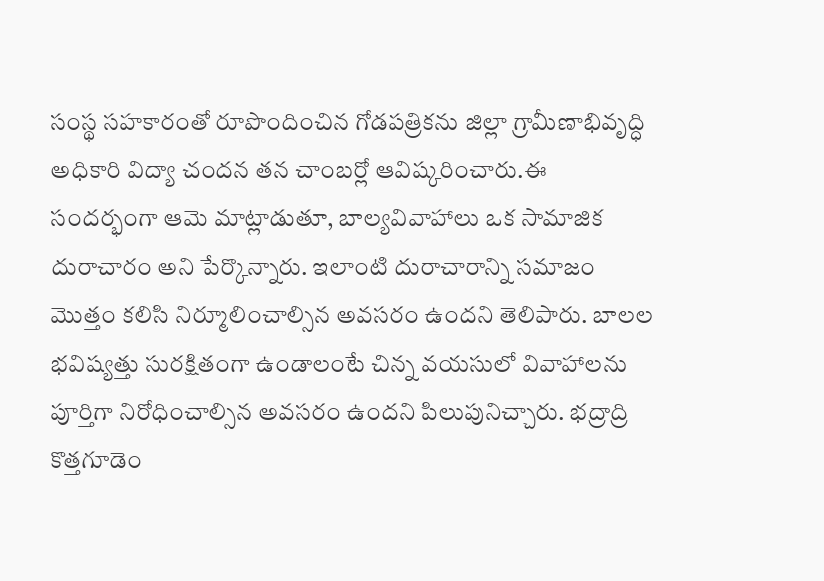సంస్థ సహకారంతో రూపొందించిన గోడపత్రికను జిల్లా గ్రామీణాభివృద్ధి అధికారి విద్యా చందన తన చాంబర్లో ఆవిష్కరించారు.ఈ సందర్భంగా ఆమె మాట్లాడుతూ, బాల్యవివాహాలు ఒక సామాజిక దురాచారం అని పేర్కొన్నారు. ఇలాంటి దురాచారాన్ని సమాజం మొత్తం కలిసి నిర్మూలించాల్సిన అవసరం ఉందని తెలిపారు. బాలల భవిష్యత్తు సురక్షితంగా ఉండాలంటే చిన్న వయసులో వివాహాలను పూర్తిగా నిరోధించాల్సిన అవసరం ఉందని పిలుపునిచ్చారు. భద్రాద్రి కొత్తగూడెం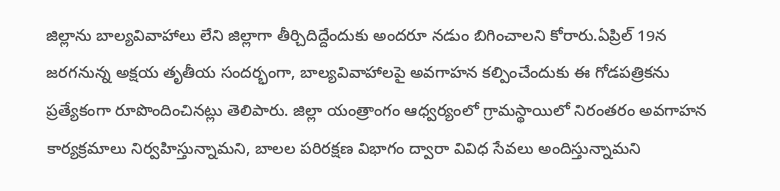జిల్లాను బాల్యవివాహాలు లేని జిల్లాగా తీర్చిదిద్దేందుకు అందరూ నడుం బిగించాలని కోరారు.ఏప్రిల్ 19న జరగనున్న అక్షయ తృతీయ సందర్భంగా, బాల్యవివాహాలపై అవగాహన కల్పించేందుకు ఈ గోడపత్రికను ప్రత్యేకంగా రూపొందించినట్లు తెలిపారు. జిల్లా యంత్రాంగం ఆధ్వర్యంలో గ్రామస్థాయిలో నిరంతరం అవగాహన కార్యక్రమాలు నిర్వహిస్తున్నామని, బాలల పరిరక్షణ విభాగం ద్వారా వివిధ సేవలు అందిస్తున్నామని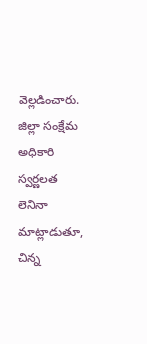వెల్లడించారు.
జిల్లా సంక్షేమ అధికారి స్వర్ణలత లెనినా మాట్లాడుతూ, చిన్న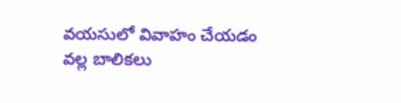వయసులో వివాహం చేయడం వల్ల బాలికలు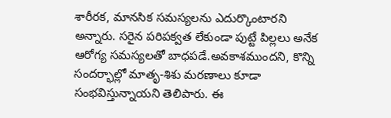శారీరక, మానసిక సమస్యలను ఎదుర్కొంటారని అన్నారు. సరైన పరిపక్వత లేకుండా పుట్టే పిల్లలు అనేక ఆరోగ్య సమస్యలతో బాధపడే.అవకాశముందని, కొన్ని సందర్భాల్లో మాతృ-శిశు మరణాలు కూడా సంభవిస్తున్నాయని తెలిపారు. ఈ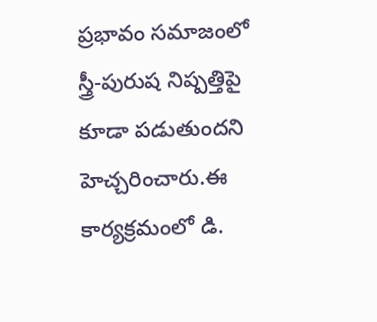ప్రభావం సమాజంలో స్త్రీ-పురుష నిష్పత్తిపై కూడా పడుతుందని హెచ్చరించారు.ఈ కార్యక్రమంలో డి.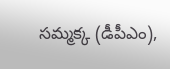సమ్మక్క (డీపీఎం),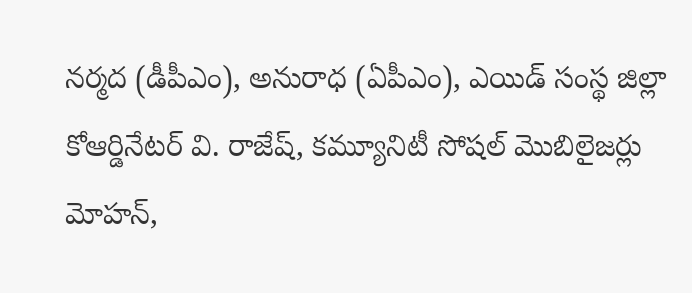నర్మద (డీపీఎం), అనురాధ (ఏపీఎం), ఎయిడ్ సంస్థ జిల్లా కోఆర్డినేటర్ వి. రాజేష్, కమ్యూనిటీ సోషల్ మొబిలైజర్లు మోహన్,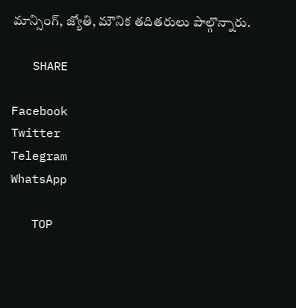మాన్సింగ్, జ్యోతి, మౌనిక తదితరులు పాల్గొన్నారు.

   SHARE

Facebook
Twitter
Telegram
WhatsApp

   TOP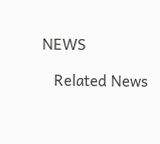NEWS

   Related News